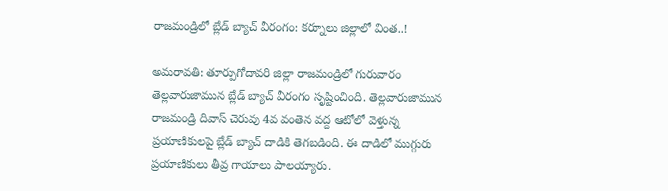రాజమండ్రిలో బ్లేడ్ బ్యాచ్ వీరంగం: కర్నూలు జిల్లాలో వింత..!

అమరావతి: తూర్పుగోదావరి జిల్లా రాజమండ్రిలో గురువారం తెల్లవారుజామున బ్లేడ్ బ్యాచ్ వీరంగం సృష్టించింది. తెల్లవారుజామున రాజమండ్రి దివాస్ చెరువు 4వ వంతెన వద్ద ఆటోలో వెళ్తున్న ప్రయాణికులపై బ్లేడ్ బ్యాచ్ దాడికి తెగబడింది. ఈ దాడిలో ముగ్గురు ప్రయాణికులు తీవ్ర గాయాలు పాలయ్యారు.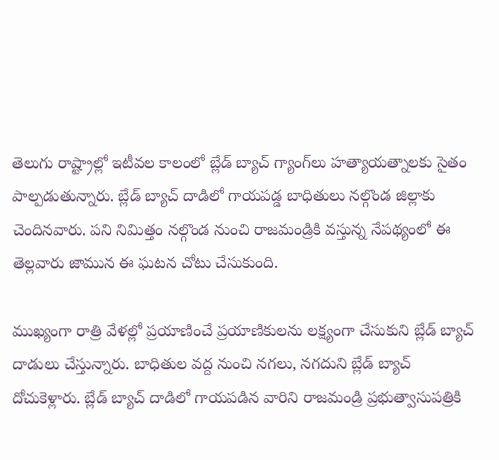తెలుగు రాష్ట్రాల్లో ఇటీవల కాలంలో బ్లేడ్ బ్యాచ్ గ్యాంగ్‌లు హత్యాయత్నాలకు సైతం పాల్పడుతున్నారు. బ్లేడ్ బ్యాచ్ దాడిలో గాయపడ్డ బాధితులు నల్గొండ జిల్లాకు చెందినవారు. పని నిమిత్తం నల్గొండ నుంచి రాజమండ్రికి వస్తున్న నేపథ్యంలో ఈ తెల్లవారు జామున ఈ ఘటన చోటు చేసుకుంది.

ముఖ్యంగా రాత్రి వేళల్లో ప్రయాణించే ప్రయాణికులను లక్ష్యంగా చేసుకుని బ్లేడ్ బ్యాచ్ దాడులు చేస్తున్నారు. బాధితుల వద్ద నుంచి నగలు, నగదుని బ్లేడ్ బ్యాచ్ దోచుకెళ్లారు. బ్లేడ్ బ్యాచ్ దాడిలో గాయపడిన వారిని రాజమండ్రి ప్రభుత్వాసుపత్రికి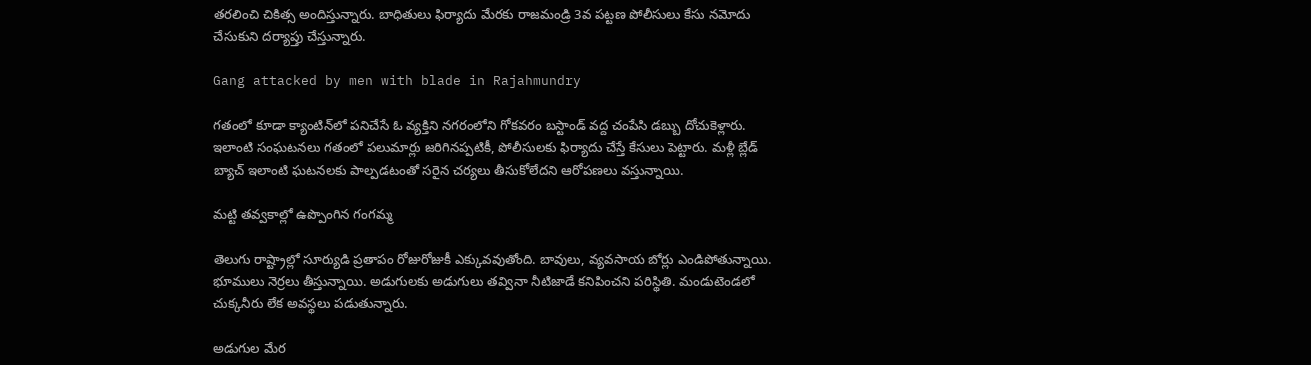తరలించి చికిత్స అందిస్తున్నారు. బాధితులు ఫిర్యాదు మేరకు రాజమండ్రి 3వ పట్టణ పోలీసులు కేసు నమోదు చేసుకుని దర్యాప్తు చేస్తున్నారు.

Gang attacked by men with blade in Rajahmundry

గతంలో కూడా క్యాంటిన్‌లో పనిచేసే ఓ వ్యక్తిని నగరంలోని గోకవరం బస్టాండ్ వద్ద చంపేసి డబ్బు దోచుకెళ్లారు. ఇలాంటి సంఘటనలు గతంలో పలుమార్లు జరిగినప్పటికీ, పోలీసులకు ఫిర్యాదు చేస్తే కేసులు పెట్టారు. మళ్లీ బ్లేడ్ బ్యాచ్ ఇలాంటి ఘటనలకు పాల్పడటంతో సరైన చర్యలు తీసుకోలేదని ఆరోపణలు వస్తున్నాయి.

మట్టి తవ్వకాల్లో ఉప్పొంగిన గంగమ్మ

తెలుగు రాష్ట్రాల్లో సూర్యుడి ప్రతాపం రోజురోజుకీ ఎక్కువవుతోంది. బావులు, వ్యవసాయ బోర్లు ఎండిపోతున్నాయి. భూములు నెర్రలు తీస్తున్నాయి. అడుగులకు అడుగులు తవ్వినా నీటిజాడే కనిపించని పరిస్థితి. మండుటెండలో చుక్కనీరు లేక అవస్థలు పడుతున్నారు.

అడుగుల మేర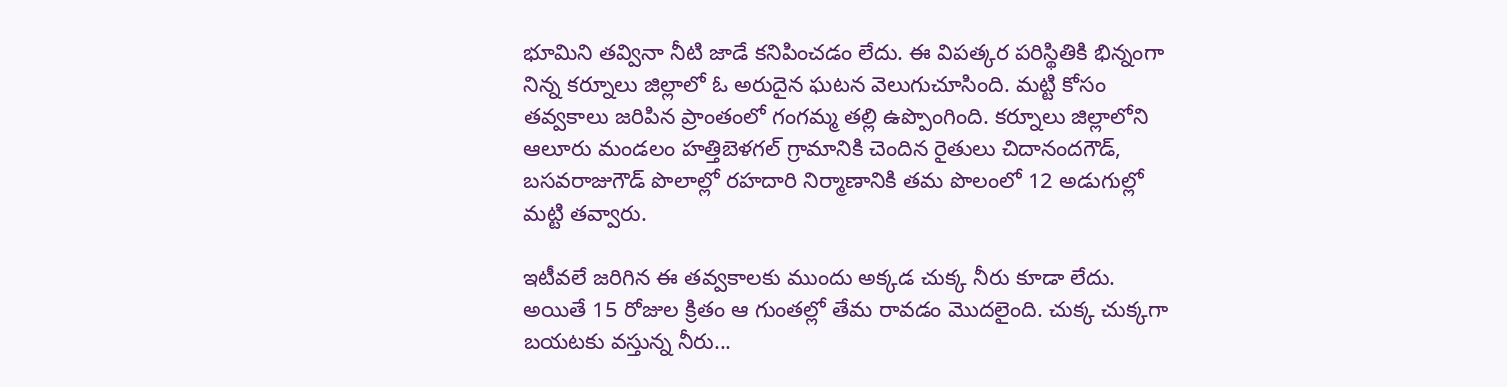భూమిని తవ్వినా నీటి జాడే కనిపించడం లేదు. ఈ విపత్కర పరిస్థితికి భిన్నంగా నిన్న కర్నూలు జిల్లాలో ఓ అరుదైన ఘటన వెలుగుచూసింది. మట్టి కోసం తవ్వకాలు జరిపిన ప్రాంతంలో గంగమ్మ తల్లి ఉప్పొంగింది. కర్నూలు జిల్లాలోని ఆలూరు మండలం హత్తిబెళగల్‌ గ్రామానికి చెందిన రైతులు చిదానందగౌడ్‌, బసవరాజుగౌడ్‌ పొలాల్లో రహదారి నిర్మాణానికి తమ పొలంలో 12 అడుగుల్లో మట్టి తవ్వారు.

ఇటీవలే జరిగిన ఈ తవ్వకాలకు ముందు అక్కడ చుక్క నీరు కూడా లేదు. అయితే 15 రోజుల క్రితం ఆ గుంతల్లో తేమ రావడం మొదలైంది. చుక్క చుక్కగా బయటకు వస్తున్న నీరు...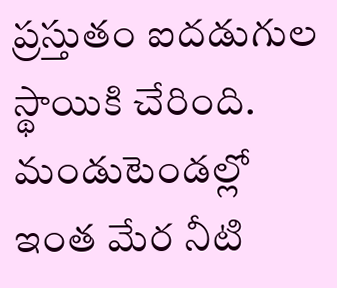ప్రస్తుతం ఐదడుగుల స్థాయికి చేరింది. మండుటెండల్లో ఇంత మేర నీటి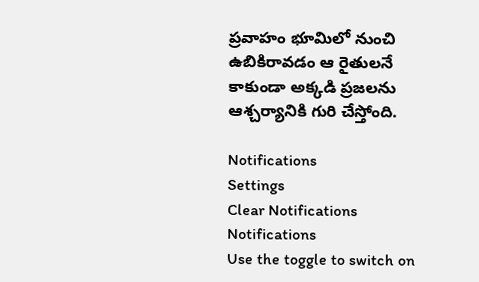ప్రవాహం భూమిలో నుంచి ఉబికిరావడం ఆ రైతులనే కాకుండా అక్కడి ప్రజలను ఆశ్చర్యానికి గురి చేస్తోంది.

Notifications
Settings
Clear Notifications
Notifications
Use the toggle to switch on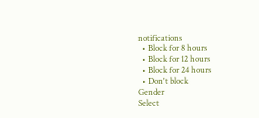notifications
  • Block for 8 hours
  • Block for 12 hours
  • Block for 24 hours
  • Don't block
Gender
Select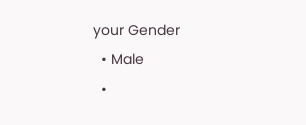your Gender
  • Male
  •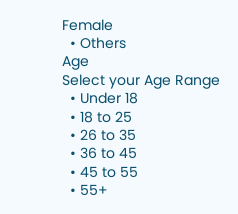Female
  • Others
Age
Select your Age Range
  • Under 18
  • 18 to 25
  • 26 to 35
  • 36 to 45
  • 45 to 55
  • 55+